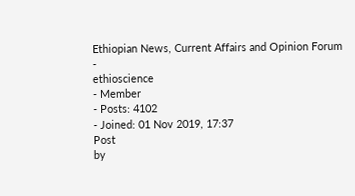Ethiopian News, Current Affairs and Opinion Forum
-
ethioscience
- Member
- Posts: 4102
- Joined: 01 Nov 2019, 17:37
Post
by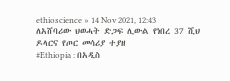ethioscience » 14 Nov 2021, 12:43
ለአሸባሪው ህወሓት ድጋፍ ሊውል የነበረ 37 ሺህ ዶላርና የጦር መሳሪያ ተያዘ
#Ethiopia : በአዲስ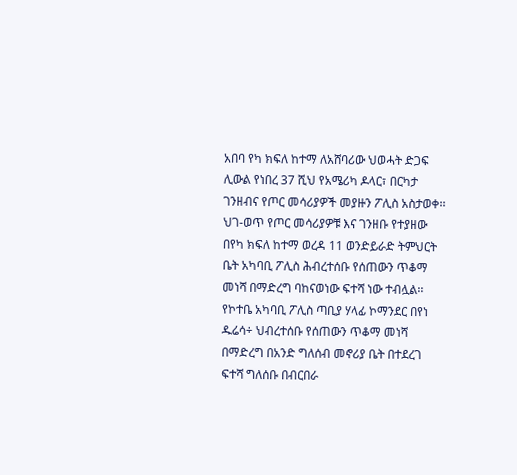አበባ የካ ክፍለ ከተማ ለአሸባሪው ህወሓት ድጋፍ ሊውል የነበረ 37 ሺህ የአሜሪካ ዶላር፣ በርካታ ገንዘብና የጦር መሳሪያዎች መያዙን ፖሊስ አስታወቀ፡፡
ህገ-ወጥ የጦር መሳሪያዎቹ እና ገንዘቡ የተያዘው በየካ ክፍለ ከተማ ወረዳ 11 ወንድይራድ ትምህርት ቤት አካባቢ ፖሊስ ሕብረተሰቡ የሰጠውን ጥቆማ መነሻ በማድረግ ባከናወነው ፍተሻ ነው ተብሏል፡፡
የኮተቤ አካባቢ ፖሊስ ጣቢያ ሃላፊ ኮማንደር በየነ ዱሬሳ÷ ህብረተሰቡ የሰጠውን ጥቆማ መነሻ በማድረግ በአንድ ግለሰብ መኖሪያ ቤት በተደረገ ፍተሻ ግለሰቡ በብርበራ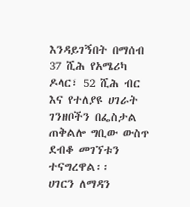እንዳይገኝበት በማሰብ 37 ሺሕ የአሜሪካ ዶላር፣ 52 ሺሕ ብር እና የተለያዩ ሀገራት ገንዘቦችን በፌስታል ጠቅልሎ ግቢው ውስጥ ደብቆ መገኘቱን ተናግረዋል፡፡
ሀገርን ለማዳን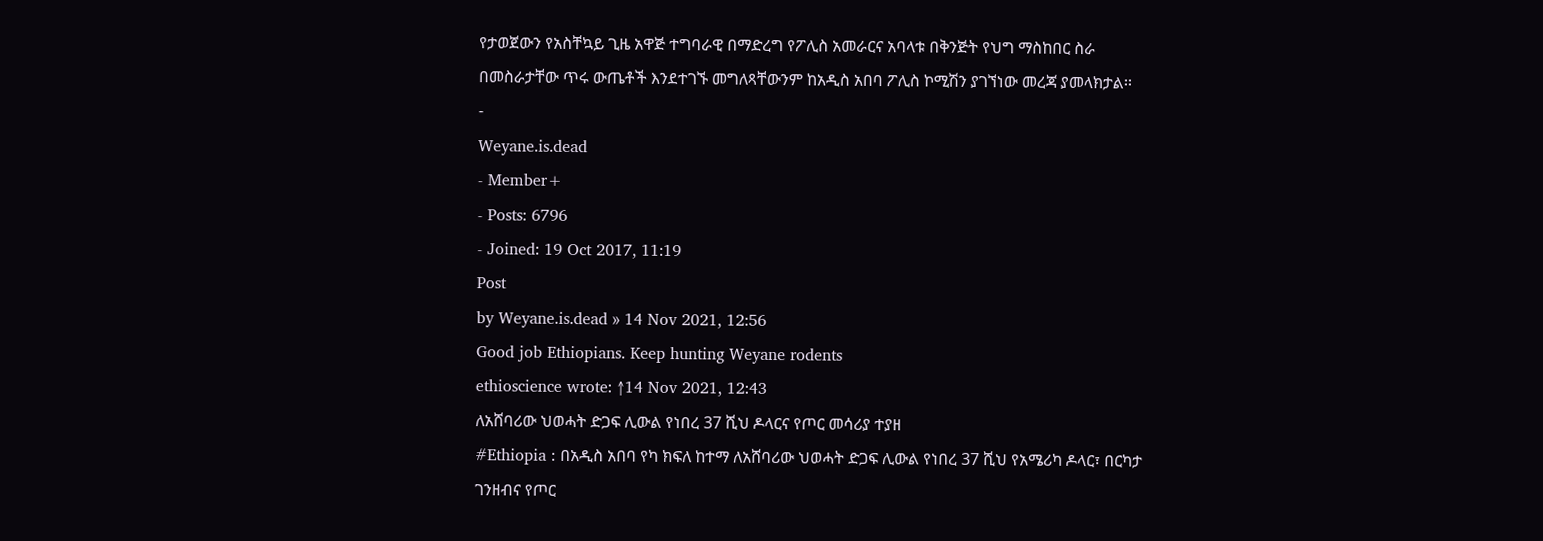የታወጀውን የአስቸኳይ ጊዜ አዋጅ ተግባራዊ በማድረግ የፖሊስ አመራርና አባላቱ በቅንጅት የህግ ማስከበር ስራ በመስራታቸው ጥሩ ውጤቶች እንደተገኙ መግለጻቸውንም ከአዲስ አበባ ፖሊስ ኮሚሽን ያገኘነው መረጃ ያመላክታል፡፡
-
Weyane.is.dead
- Member+
- Posts: 6796
- Joined: 19 Oct 2017, 11:19
Post
by Weyane.is.dead » 14 Nov 2021, 12:56
Good job Ethiopians. Keep hunting Weyane rodents
ethioscience wrote: ↑14 Nov 2021, 12:43
ለአሸባሪው ህወሓት ድጋፍ ሊውል የነበረ 37 ሺህ ዶላርና የጦር መሳሪያ ተያዘ
#Ethiopia : በአዲስ አበባ የካ ክፍለ ከተማ ለአሸባሪው ህወሓት ድጋፍ ሊውል የነበረ 37 ሺህ የአሜሪካ ዶላር፣ በርካታ ገንዘብና የጦር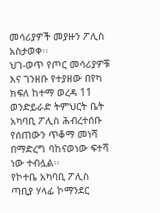መሳሪያዎች መያዙን ፖሊስ አስታወቀ፡፡
ህገ-ወጥ የጦር መሳሪያዎቹ እና ገንዘቡ የተያዘው በየካ ክፍለ ከተማ ወረዳ 11 ወንድይራድ ትምህርት ቤት አካባቢ ፖሊስ ሕብረተሰቡ የሰጠውን ጥቆማ መነሻ በማድረግ ባከናወነው ፍተሻ ነው ተብሏል፡፡
የኮተቤ አካባቢ ፖሊስ ጣቢያ ሃላፊ ኮማንደር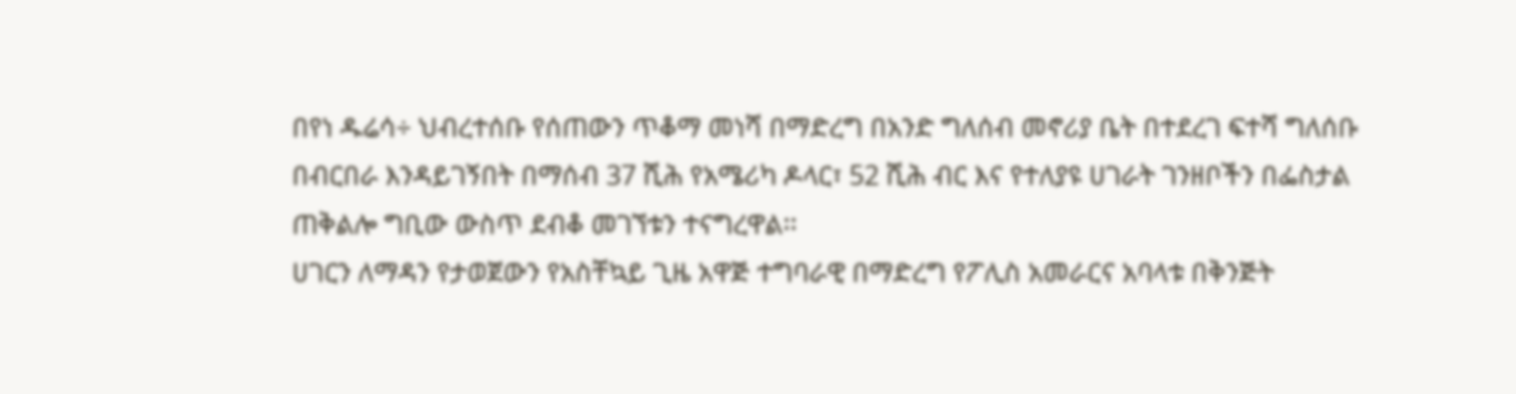በየነ ዱሬሳ÷ ህብረተሰቡ የሰጠውን ጥቆማ መነሻ በማድረግ በአንድ ግለሰብ መኖሪያ ቤት በተደረገ ፍተሻ ግለሰቡ በብርበራ እንዳይገኝበት በማሰብ 37 ሺሕ የአሜሪካ ዶላር፣ 52 ሺሕ ብር እና የተለያዩ ሀገራት ገንዘቦችን በፌስታል ጠቅልሎ ግቢው ውስጥ ደብቆ መገኘቱን ተናግረዋል፡፡
ሀገርን ለማዳን የታወጀውን የአስቸኳይ ጊዜ አዋጅ ተግባራዊ በማድረግ የፖሊስ አመራርና አባላቱ በቅንጅት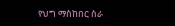የህግ ማስከበር ስራ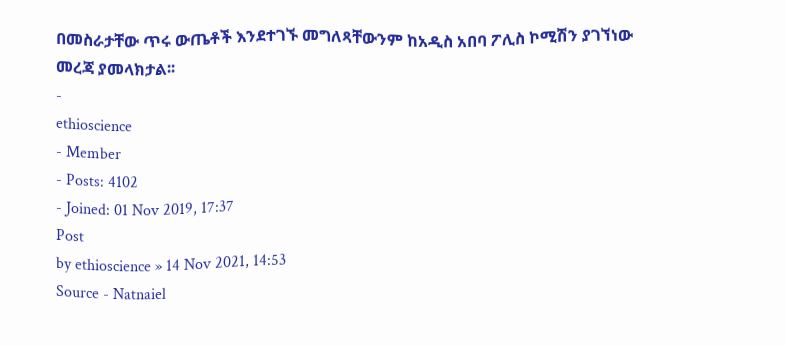በመስራታቸው ጥሩ ውጤቶች እንደተገኙ መግለጻቸውንም ከአዲስ አበባ ፖሊስ ኮሚሽን ያገኘነው መረጃ ያመላክታል፡፡
-
ethioscience
- Member
- Posts: 4102
- Joined: 01 Nov 2019, 17:37
Post
by ethioscience » 14 Nov 2021, 14:53
Source - Natnaiel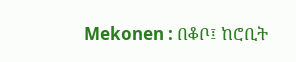Mekonen : በቆቦ፤ ከሮቢት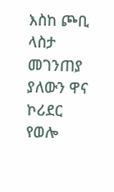እስከ ጮቢ ላስታ መገንጠያ ያለውን ዋና ኮሪደር የወሎ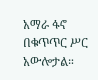አማራ ፋኖ በቁጥጥር ሥር አውሎታል።